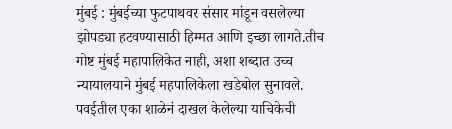मुंबई : मुंबईच्या फुटपाथवर संसार मांडून वसलेल्या झोपड्या हटवण्यासाठी हिम्मत आणि इच्छा लागते.तीच गोष्ट मुंबई महापालिकेत नाही, अशा शब्दात उच्च न्यायालयाने मुंबई महपालिकेला खडेबोल सुनावले. पवईतील एका शाळेनं दाखल केलेल्या याचिकेची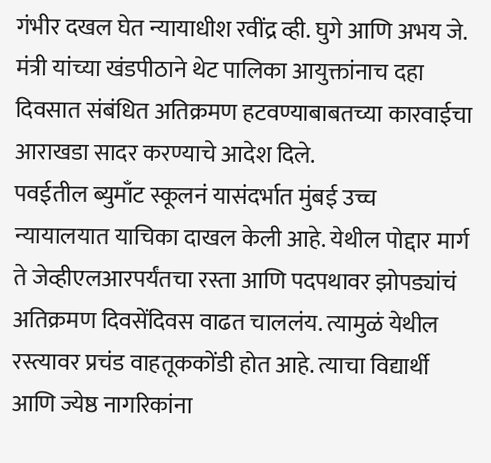गंभीर दखल घेत न्यायाधीश रवींद्र व्ही. घुगे आणि अभय जे. मंत्री यांच्या खंडपीठाने थेट पालिका आयुक्तांनाच दहा दिवसात संबंधित अतिक्रमण हटवण्याबाबतच्या कारवाईचा आराखडा सादर करण्याचे आदेश दिले.
पवईतील ब्युमाँट स्कूलनं यासंदर्भात मुंबई उच्च न्यायालयात याचिका दाखल केली आहे. येथील पोद्दार मार्ग ते जेव्हीएलआरपर्यंतचा रस्ता आणि पदपथावर झोपड्यांचं अतिक्रमण दिवसेंदिवस वाढत चाललंय. त्यामुळं येथील रस्त्यावर प्रचंड वाहतूककोंडी होत आहे. त्याचा विद्यार्थी आणि ज्येष्ठ नागरिकांना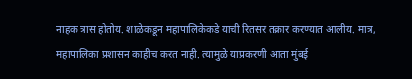नाहक त्रास होतोय. शाळेकडून महापालिकेकडे याची रितसर तक्रार करण्यात आलीय. मात्र, महापालिका प्रशासन काहीच करत नाही. त्यामुळे याप्रकरणी आता मुंबई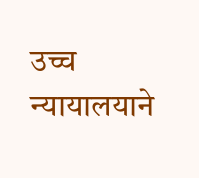उच्च न्यायालयाने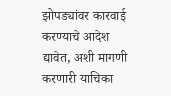झोपड्यांवर कारवाई करण्याचे आदेश द्यावेत, अशी मागणी करणारी याचिका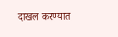दाखल करण्यात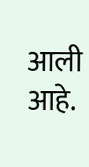आली आहे.